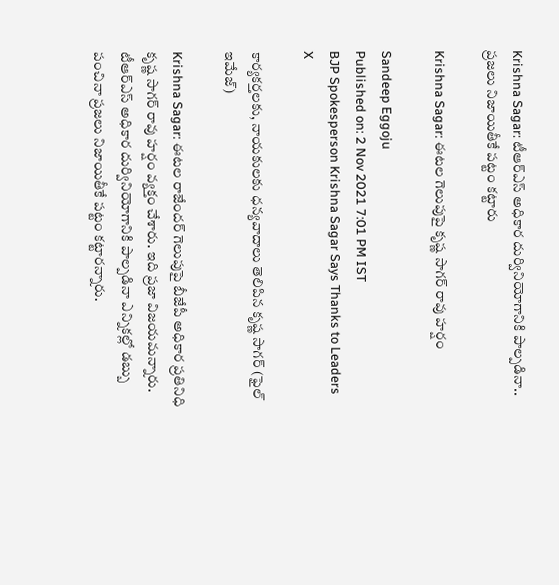Krishna Sagar: టీఆర్ఎస్ అధికార దుర్వినియోగానికి పాల్పడినా.. ప్రజలు నిజాయితీకే పట్టం కట్టారు

Krishna Sagar: ఈటల గెలుపుపై కృష్ణ సాగర్ రావు హర్షం

Sandeep Eggoju
Published on: 2 Nov 2021 7:01 PM IST
BJP Spokesperson Krishna Sagar Says Thanks to Leaders
X

కార్యకర్తలకు, నాయకులకు ధన్యవాదాలు తెలిపిన కృష్ణ సాగర్ (ఫైల్ ఇమేజ్)

Krishna Sagar: ఈటల రాజేందర్ గెలుపుపై బీజేపీ అధికార ప్రతినిధి కృష్ణ సాగర్ రావు హర్షం వ్యక్తం చేశారు. ఇది ప్రజా విజయమన్నారు. టీఆర్ఎస్ అధికార దుర్వినియోగానికి పాల్పడినా ఎన్నికల్లో డబ్బు పంచినా ప్రజలు నిజాయితీకే పట్టం కట్టారన్నారు.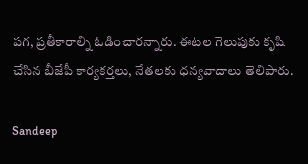పగ, ప్రతీకారాల్ని ఓడించారన్నారు. ఈటల గెలుపుకు కృషి చేసిన బీజేపీ కార్యకర్తలు, నేతలకు ధన్యవాదాలు తెలిపారు.

Sandeep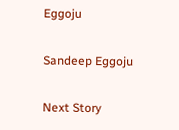Eggoju

Sandeep Eggoju

Next Story